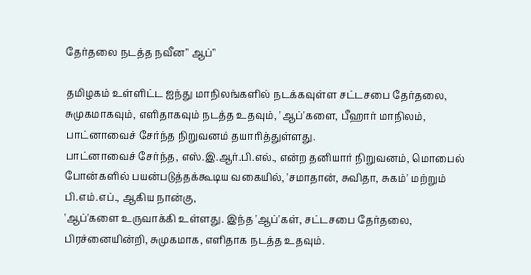தேர்தலை நடத்த நவீன" ஆப்"

தமிழகம் உள்ளிட்ட ஐந்து மாநிலங்களில் நடக்கவுள்ள சட்டசபை தேர்தலை, சுமுகமாகவும், எளிதாகவும் நடத்த உதவும், 'ஆப்'களை, பீஹார் மாநிலம், பாட்னாவைச் சேர்ந்த நிறுவனம் தயாரித்துள்ளது.
பாட்னாவைச் சேர்ந்த, எஸ்.இ.ஆர்.பி.எல்., என்ற தனியார் நிறுவனம், மொபைல் போன்களில் பயன்படுத்தக்கூடிய வகையில், 'சமாதான், சுவிதா, சுகம்' மற்றும் பி.எம்.எப்., ஆகிய நான்கு,
'ஆப்'களை உருவாக்கி உள்ளது. இந்த 'ஆப்'கள், சட்டசபை தேர்தலை, பிரச்னையின்றி, சுமுகமாக, எளிதாக நடத்த உதவும்.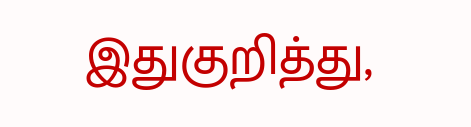இதுகுறித்து,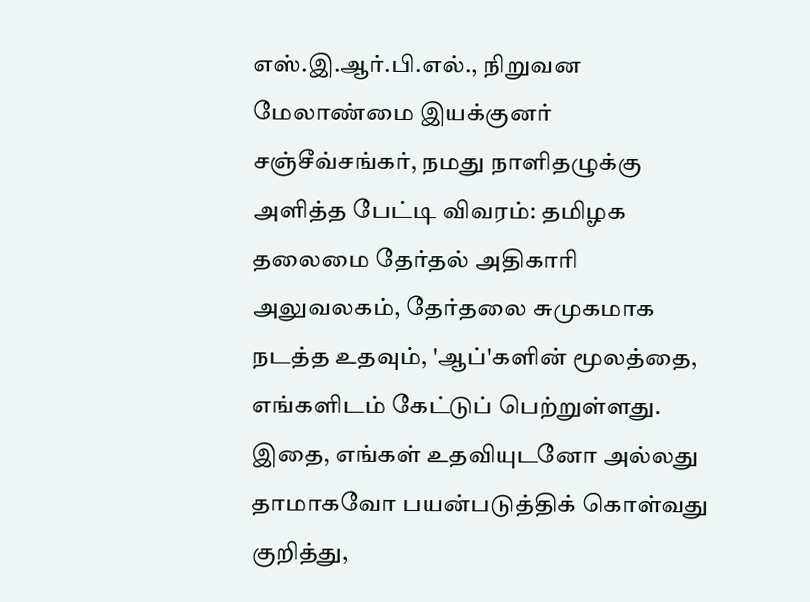எஸ்.இ.ஆர்.பி.எல்., நிறுவன மேலாண்மை இயக்குனர் சஞ்சீவ்சங்கர், நமது நாளிதழுக்கு அளித்த பேட்டி விவரம்: தமிழக தலைமை தேர்தல் அதிகாரி அலுவலகம், தேர்தலை சுமுகமாக நடத்த உதவும், 'ஆப்'களின் மூலத்தை, எங்களிடம் கேட்டுப் பெற்றுள்ளது. இதை, எங்கள் உதவியுடனோ அல்லது தாமாகவோ பயன்படுத்திக் கொள்வது குறித்து,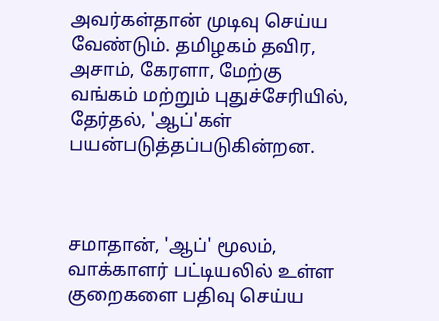அவர்கள்தான் முடிவு செய்ய வேண்டும். தமிழகம் தவிர, அசாம், கேரளா, மேற்கு வங்கம் மற்றும் புதுச்சேரியில், தேர்தல், 'ஆப்'கள் பயன்படுத்தப்படுகின்றன.



சமாதான், 'ஆப்' மூலம், வாக்காளர் பட்டியலில் உள்ள குறைகளை பதிவு செய்ய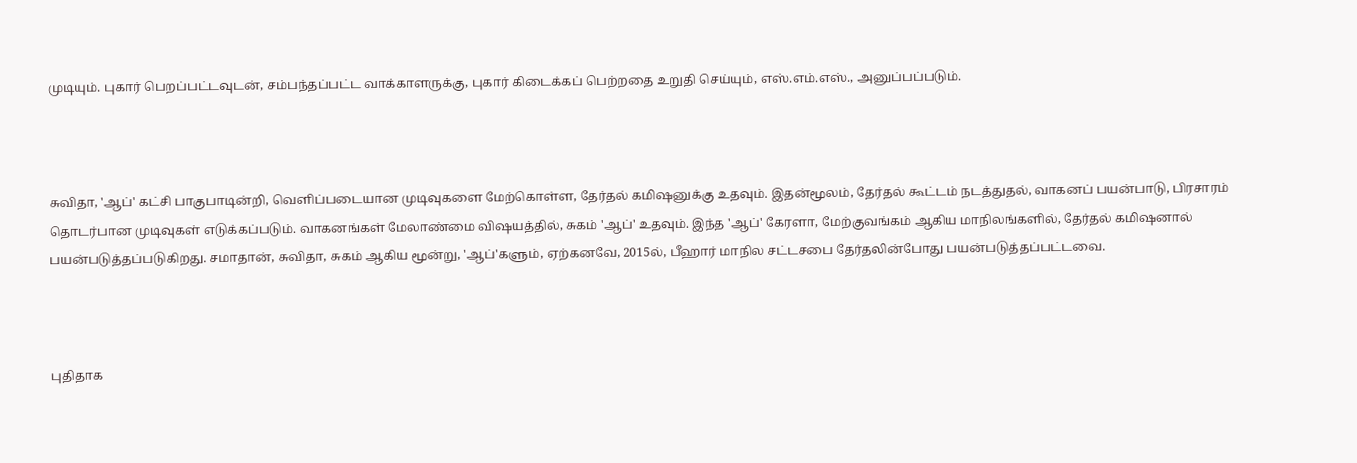முடியும். புகார் பெறப்பட்டவுடன், சம்பந்தப்பட்ட வாக்காளருக்கு, புகார் கிடைக்கப் பெற்றதை உறுதி செய்யும், எஸ்.எம்.எஸ்., அனுப்பப்படும்.



சுவிதா, 'ஆப்' கட்சி பாகுபாடின்றி, வெளிப்படையான முடிவுகளை மேற்கொள்ள, தேர்தல் கமிஷனுக்கு உதவும். இதன்மூலம், தேர்தல் கூட்டம் நடத்துதல், வாகனப் பயன்பாடு, பிரசாரம் தொடர்பான முடிவுகள் எடுக்கப்படும். வாகனங்கள் மேலாண்மை விஷயத்தில், சுகம் 'ஆப்' உதவும். இந்த 'ஆப்' கேரளா, மேற்குவங்கம் ஆகிய மாநிலங்களில், தேர்தல் கமிஷனால் பயன்படுத்தப்படுகிறது. சமாதான், சுவிதா, சுகம் ஆகிய மூன்று, 'ஆப்'களும், ஏற்கனவே, 2015ல், பீஹார் மாநில சட்டசபை தேர்தலின்போது பயன்படுத்தப்பட்டவை.



புதிதாக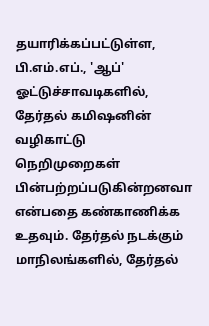தயாரிக்கப்பட்டுள்ள, பி.எம்.எப்., 'ஆப்' ஓட்டுச்சாவடிகளில், தேர்தல் கமிஷனின் வழிகாட்டு நெறிமுறைகள் பின்பற்றப்படுகின்றனவா என்பதை கண்காணிக்க உதவும். தேர்தல் நடக்கும் மாநிலங்களில், தேர்தல்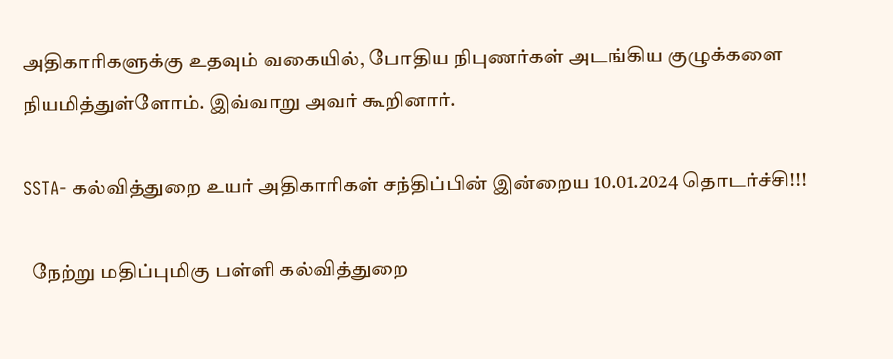அதிகாரிகளுக்கு உதவும் வகையில், போதிய நிபுணர்கள் அடங்கிய குழுக்களை நியமித்துள்ளோம். இவ்வாறு அவர் கூறினார்.

SSTA- கல்வித்துறை உயர் அதிகாரிகள் சந்திப்பின் இன்றைய 10.01.2024 தொடர்ச்சி!!!

  நேற்று மதிப்புமிகு பள்ளி கல்வித்துறை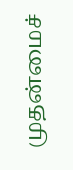முதன்மைச்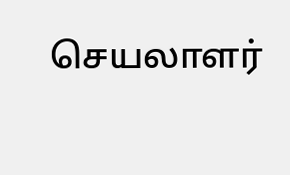செயலாளர்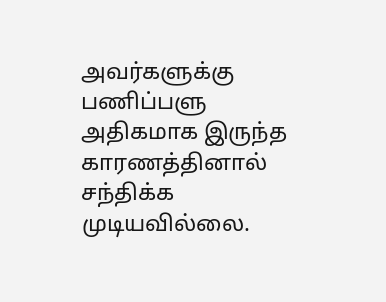அவர்களுக்கு பணிப்பளு அதிகமாக இருந்த காரணத்தினால் சந்திக்க முடியவில்லை.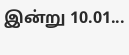இன்று 10.01...